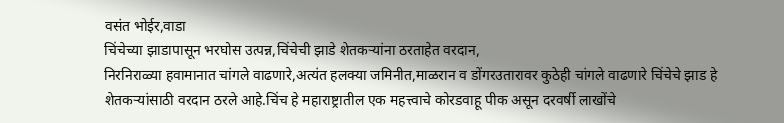वसंत भोईर,वाडा
चिंचेच्या झाडापासून भरघोस उत्पन्न,चिंचेची झाडे शेतकऱ्यांना ठरताहेत वरदान,
निरनिराळ्या हवामानात चांगले वाढणारे,अत्यंत हलक्या जमिनीत,माळरान व डोंगरउतारावर कुठेही चांगले वाढणारे चिंचेचे झाड हे शेतकऱ्यांसाठी वरदान ठरले आहे.चिंच हे महाराष्ट्रातील एक महत्त्वाचे कोरडवाहू पीक असून दरवर्षी लाखोंचे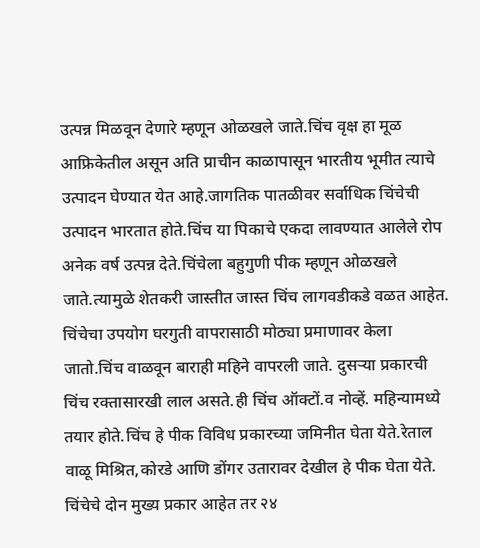उत्पन्न मिळवून देणारे म्हणून ओळखले जाते.चिंच वृक्ष हा मूळ आफ्रिकेतील असून अति प्राचीन काळापासून भारतीय भूमीत त्याचे उत्पादन घेण्यात येत आहे.जागतिक पातळीवर सर्वाधिक चिंचेची उत्पादन भारतात होते.चिंच या पिकाचे एकदा लावण्यात आलेले रोप अनेक वर्ष उत्पन्न देते.चिंचेला बहुगुणी पीक म्हणून ओळखले जाते.त्यामुळे शेतकरी जास्तीत जास्त चिंच लागवडीकडे वळत आहेत.
चिंचेचा उपयोग घरगुती वापरासाठी मोठ्या प्रमाणावर केला जातो.चिंच वाळवून बाराही महिने वापरली जाते. दुसऱ्या प्रकारची चिंच रक्तासारखी लाल असते.ही चिंच ऑक्टों.व नोव्हें. महिन्यामध्ये तयार होते.चिंच हे पीक विविध प्रकारच्या जमिनीत घेता येते.रेताल वाळू मिश्रित,कोरडे आणि डोंगर उतारावर देखील हे पीक घेता येते.
चिंचेचे दोन मुख्य प्रकार आहेत तर २४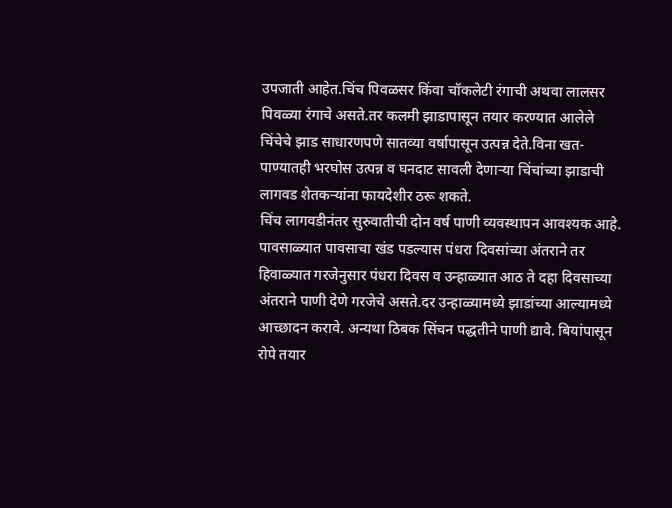उपजाती आहेत.चिंच पिवळसर किंवा चॉकलेटी रंगाची अथवा लालसर पिवळ्या रंगाचे असते.तर कलमी झाडापासून तयार करण्यात आलेले चिंचेचे झाड साधारणपणे सातव्या वर्षापासून उत्पन्न देते.विना खत- पाण्यातही भरघोस उत्पन्न व घनदाट सावली देणाऱ्या चिंचांच्या झाडाची लागवड शेतकऱ्यांना फायदेशीर ठरू शकते.
चिंच लागवडीनंतर सुरुवातीची दोन वर्ष पाणी व्यवस्थापन आवश्यक आहे. पावसाळ्यात पावसाचा खंड पडल्यास पंधरा दिवसांच्या अंतराने तर हिवाळ्यात गरजेनुसार पंधरा दिवस व उन्हाळ्यात आठ ते दहा दिवसाच्या अंतराने पाणी देणे गरजेचे असते.दर उन्हाळ्यामध्ये झाडांच्या आल्यामध्ये आच्छादन करावे. अन्यथा ठिबक सिंचन पद्धतीने पाणी द्यावे. बियांपासून रोपे तयार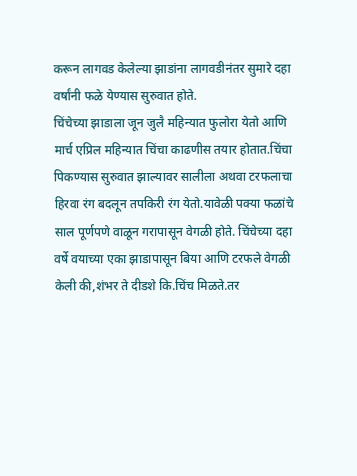करून लागवड केलेल्या झाडांना लागवडीनंतर सुमारे दहा वर्षांनी फळे येण्यास सुरुवात होते.
चिंचेच्या झाडाला जून जुलै महिन्यात फुलोरा येतो आणि मार्च एप्रिल महिन्यात चिंचा काढणीस तयार होतात.चिंचा पिकण्यास सुरुवात झाल्यावर सालीला अथवा टरफलाचा हिरवा रंग बदलून तपकिरी रंग येतो.यावेळी पक्या फळांचे साल पूर्णपणे वाळून गरापासून वेगळी होते. चिंचेच्या दहा वर्षे वयाच्या एका झाडापासून बिया आणि टरफले वेगळी केली की,शंभर ते दीडशे कि.चिंच मिळते.तर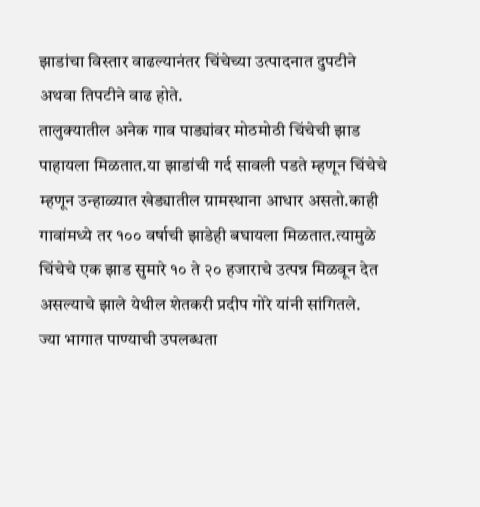झाडांचा विस्तार वाढल्यानंतर चिंचेच्या उत्पादनात दुपटीने अथवा तिपटीने वाढ होते.
तालुक्यातील अनेक गाव पाड्यांवर मोठमोठी चिंचेची झाड पाहायला मिळतात.या झाडांची गर्द सावली पडते म्हणून चिंचेचे म्हणून उन्हाळ्यात खेड्यातील ग्रामस्थाना आधार असतो.काही गावांमध्ये तर १०० वर्षाची झाडेही बघायला मिळतात.त्यामुळे चिंचेचे एक झाड सुमारे १० ते २० हजाराचे उत्पन्न मिळवून देत असल्याचे झाले येथील शेतकरी प्रदीप गोरे यांनी सांगितले.
ज्या भागात पाण्याची उपलब्धता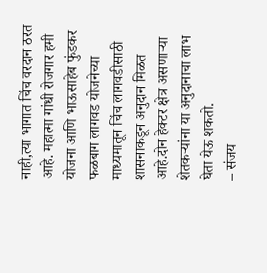नाही,त्या भागात चिंच वरदान ठरत आहे. महात्मा गांधी रोजगार हमी योजना आणि भाऊसाहेब फुंडकर फळबाग लागवड योजनेच्या माध्यमातून चिंच लागवडीसाठी शासनाकडून अनुदान मिळत आहे.दोन हेक्टर क्षेत्र असणाऱ्या शेतकऱ्यांना या अनुदानाचा लाभ घेता येऊ शकतो.
– संजय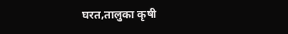घरत,तालुका कृषी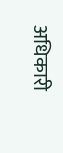अधिकारी